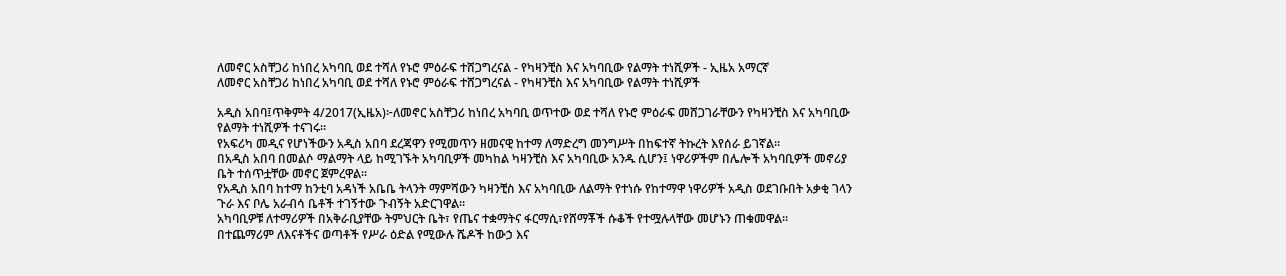ለመኖር አስቸጋሪ ከነበረ አካባቢ ወደ ተሻለ የኑሮ ምዕራፍ ተሸጋግረናል - የካዛንቺስ እና አካባቢው የልማት ተነሺዎች - ኢዜአ አማርኛ
ለመኖር አስቸጋሪ ከነበረ አካባቢ ወደ ተሻለ የኑሮ ምዕራፍ ተሸጋግረናል - የካዛንቺስ እና አካባቢው የልማት ተነሺዎች

አዲስ አበባ፤ጥቅምት 4/2017(ኢዜአ)፦ለመኖር አስቸጋሪ ከነበረ አካባቢ ወጥተው ወደ ተሻለ የኑሮ ምዕራፍ መሸጋገራቸውን የካዛንቺስ እና አካባቢው የልማት ተነሺዎች ተናገሩ።
የአፍሪካ መዲና የሆነችውን አዲስ አበባ ደረጃዋን የሚመጥን ዘመናዊ ከተማ ለማድረግ መንግሥት በከፍተኛ ትኩረት እየሰራ ይገኛል።
በአዲስ አበባ በመልሶ ማልማት ላይ ከሚገኙት አካባቢዎች መካከል ካዛንቺስ እና አካባቢው አንዱ ሲሆን፤ ነዋሪዎችም በሌሎች አካባቢዎች መኖሪያ ቤት ተሰጥቷቸው መኖር ጀምረዋል።
የአዲስ አበባ ከተማ ከንቲባ አዳነች አቤቤ ትላንት ማምሻውን ካዛንቺስ እና አካባቢው ለልማት የተነሱ የከተማዋ ነዋሪዎች አዲስ ወደገቡበት አቃቂ ገላን ጉራ እና ቦሌ አራብሳ ቤቶች ተገኝተው ጉብኝት አድርገዋል።
አካባቢዎቹ ለተማሪዎች በአቅራቢያቸው ትምህርት ቤት፣ የጤና ተቋማትና ፋርማሲ፣የሸማቾች ሱቆች የተሟሉላቸው መሆኑን ጠቁመዋል።
በተጨማሪም ለእናቶችና ወጣቶች የሥራ ዕድል የሚውሉ ሼዶች ከውኃ እና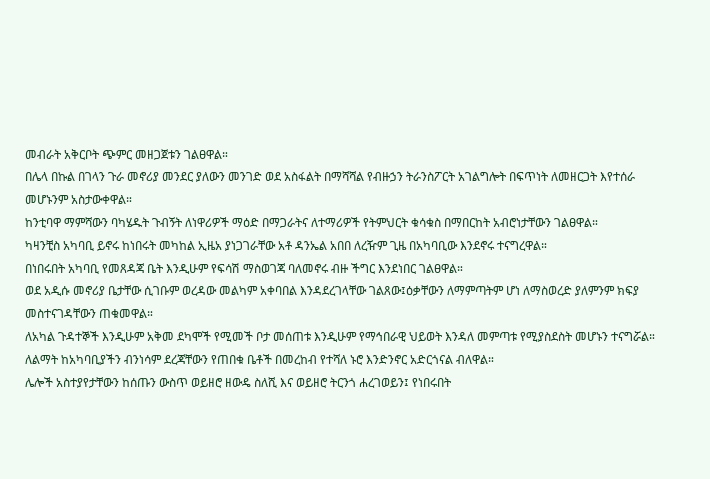መብራት አቅርቦት ጭምር መዘጋጀቱን ገልፀዋል።
በሌላ በኩል በገላን ጉራ መኖሪያ መንደር ያለውን መንገድ ወደ አስፋልት በማሻሻል የብዙኃን ትራንስፖርት አገልግሎት በፍጥነት ለመዘርጋት እየተሰራ መሆኑንም አስታውቀዋል።
ከንቲባዋ ማምሻውን ባካሄዱት ጉብኝት ለነዋሪዎች ማዕድ በማጋራትና ለተማሪዎች የትምህርት ቁሳቁስ በማበርከት አብሮነታቸውን ገልፀዋል።
ካዛንቺስ አካባቢ ይኖሩ ከነበሩት መካከል ኢዜአ ያነጋገራቸው አቶ ዳንኤል አበበ ለረዥም ጊዜ በአካባቢው እንደኖሩ ተናግረዋል።
በነበሩበት አካባቢ የመጸዳጃ ቤት እንዲሁም የፍሳሽ ማስወገጃ ባለመኖሩ ብዙ ችግር እንደነበር ገልፀዋል።
ወደ አዲሱ መኖሪያ ቤታቸው ሲገቡም ወረዳው መልካም አቀባበል እንዳደረገላቸው ገልጸው፤ዕቃቸውን ለማምጣትም ሆነ ለማስወረድ ያለምንም ክፍያ መስተናገዳቸውን ጠቁመዋል።
ለአካል ጉዳተኞች እንዲሁም አቅመ ደካሞች የሚመች ቦታ መሰጠቱ እንዲሁም የማኅበራዊ ህይወት እንዳለ መምጣቱ የሚያስደስት መሆኑን ተናግሯል።
ለልማት ከአካባቢያችን ብንነሳም ደረጃቸውን የጠበቁ ቤቶች በመረከብ የተሻለ ኑሮ እንድንኖር አድርጎናል ብለዋል።
ሌሎች አስተያየታቸውን ከሰጡን ውስጥ ወይዘሮ ዘውዴ ስለሺ እና ወይዘሮ ትርንጎ ሐረገወይን፤ የነበሩበት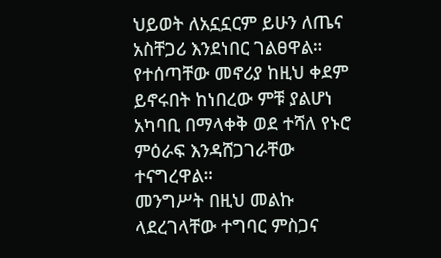ህይወት ለአኗኗርም ይሁን ለጤና አስቸጋሪ እንደነበር ገልፀዋል።
የተሰጣቸው መኖሪያ ከዚህ ቀደም ይኖሩበት ከነበረው ምቹ ያልሆነ አካባቢ በማላቀቅ ወደ ተሻለ የኑሮ ምዕራፍ እንዳሸጋገራቸው ተናግረዋል።
መንግሥት በዚህ መልኩ ላደረገላቸው ተግባር ምስጋና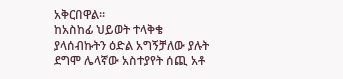አቅርበዋል።
ከአስከፊ ህይወት ተላቅቄ ያላሰብኩትን ዕድል አግኝቻለው ያሉት ደግሞ ሌላኛው አስተያየት ሰጪ አቶ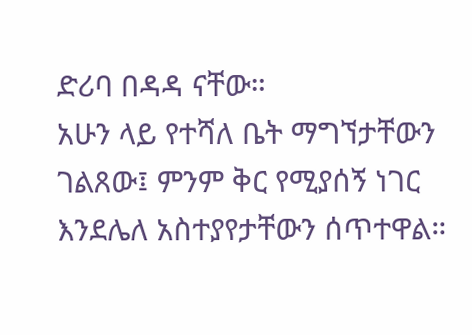ድሪባ በዳዳ ናቸው።
አሁን ላይ የተሻለ ቤት ማግኘታቸውን ገልጸው፤ ምንም ቅር የሚያሰኝ ነገር እንደሌለ አስተያየታቸውን ሰጥተዋል።